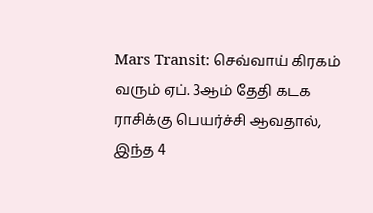Mars Transit: செவ்வாய் கிரகம் வரும் ஏப். 3ஆம் தேதி கடக ராசிக்கு பெயர்ச்சி ஆவதால், இந்த 4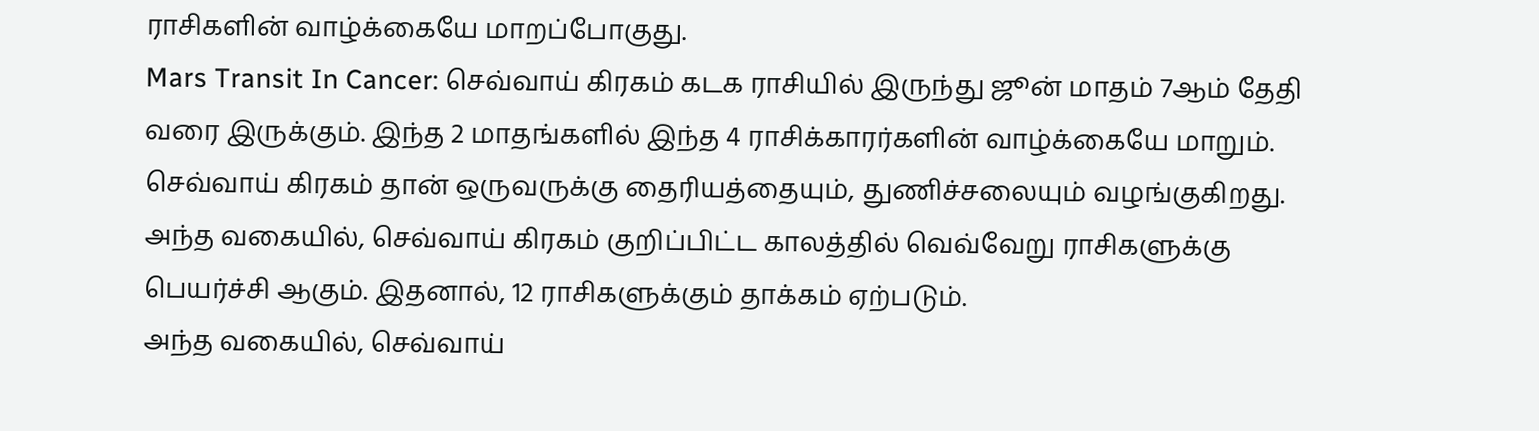ராசிகளின் வாழ்க்கையே மாறப்போகுது.
Mars Transit In Cancer: செவ்வாய் கிரகம் கடக ராசியில் இருந்து ஜூன் மாதம் 7ஆம் தேதி வரை இருக்கும். இந்த 2 மாதங்களில் இந்த 4 ராசிக்காரர்களின் வாழ்க்கையே மாறும்.
செவ்வாய் கிரகம் தான் ஒருவருக்கு தைரியத்தையும், துணிச்சலையும் வழங்குகிறது. அந்த வகையில், செவ்வாய் கிரகம் குறிப்பிட்ட காலத்தில் வெவ்வேறு ராசிகளுக்கு பெயர்ச்சி ஆகும். இதனால், 12 ராசிகளுக்கும் தாக்கம் ஏற்படும்.
அந்த வகையில், செவ்வாய்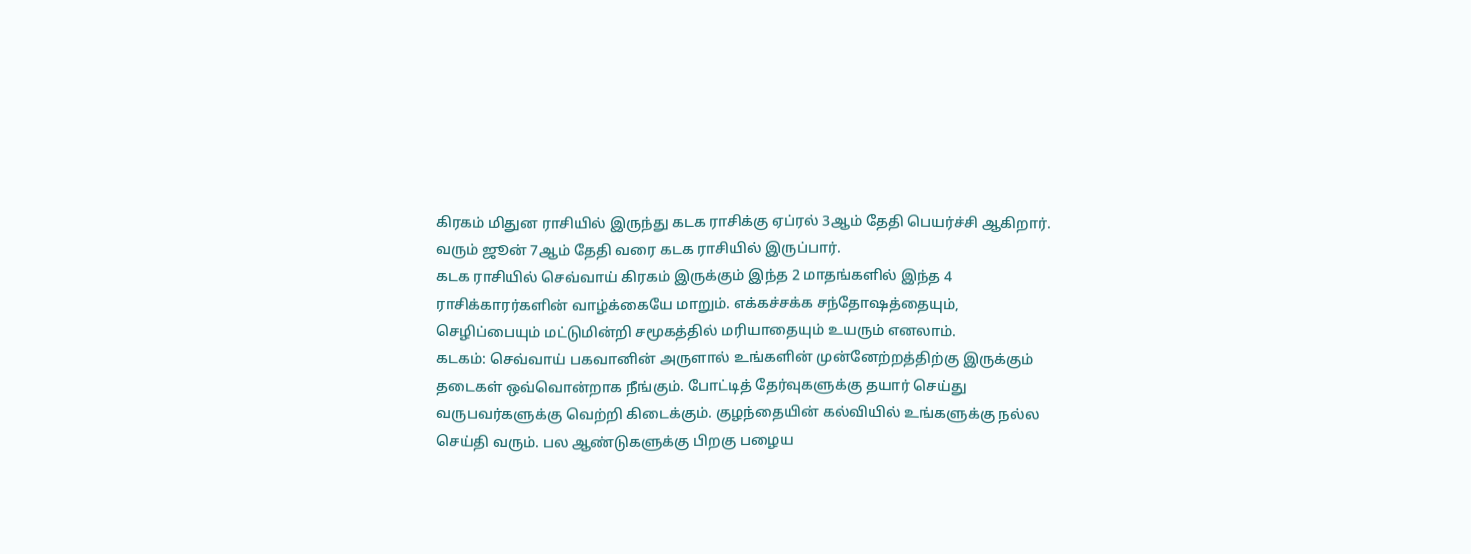கிரகம் மிதுன ராசியில் இருந்து கடக ராசிக்கு ஏப்ரல் 3ஆம் தேதி பெயர்ச்சி ஆகிறார். வரும் ஜூன் 7ஆம் தேதி வரை கடக ராசியில் இருப்பார்.
கடக ராசியில் செவ்வாய் கிரகம் இருக்கும் இந்த 2 மாதங்களில் இந்த 4 ராசிக்காரர்களின் வாழ்க்கையே மாறும். எக்கச்சக்க சந்தோஷத்தையும், செழிப்பையும் மட்டுமின்றி சமூகத்தில் மரியாதையும் உயரும் எனலாம்.
கடகம்: செவ்வாய் பகவானின் அருளால் உங்களின் முன்னேற்றத்திற்கு இருக்கும் தடைகள் ஒவ்வொன்றாக நீங்கும். போட்டித் தேர்வுகளுக்கு தயார் செய்து வருபவர்களுக்கு வெற்றி கிடைக்கும். குழந்தையின் கல்வியில் உங்களுக்கு நல்ல செய்தி வரும். பல ஆண்டுகளுக்கு பிறகு பழைய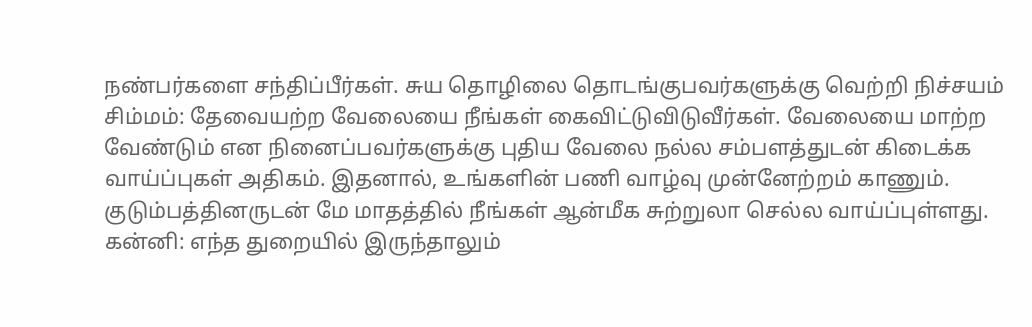நண்பர்களை சந்திப்பீர்கள். சுய தொழிலை தொடங்குபவர்களுக்கு வெற்றி நிச்சயம்
சிம்மம்: தேவையற்ற வேலையை நீங்கள் கைவிட்டுவிடுவீர்கள். வேலையை மாற்ற வேண்டும் என நினைப்பவர்களுக்கு புதிய வேலை நல்ல சம்பளத்துடன் கிடைக்க வாய்ப்புகள் அதிகம். இதனால், உங்களின் பணி வாழ்வு முன்னேற்றம் காணும். குடும்பத்தினருடன் மே மாதத்தில் நீங்கள் ஆன்மீக சுற்றுலா செல்ல வாய்ப்புள்ளது.
கன்னி: எந்த துறையில் இருந்தாலும்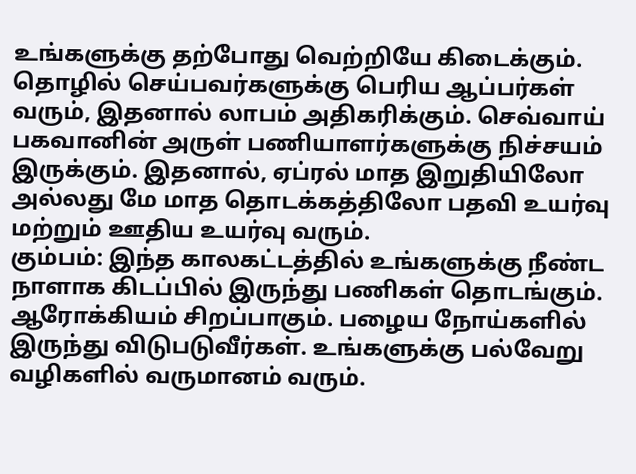உங்களுக்கு தற்போது வெற்றியே கிடைக்கும். தொழில் செய்பவர்களுக்கு பெரிய ஆப்பர்கள் வரும், இதனால் லாபம் அதிகரிக்கும். செவ்வாய் பகவானின் அருள் பணியாளர்களுக்கு நிச்சயம் இருக்கும். இதனால், ஏப்ரல் மாத இறுதியிலோ அல்லது மே மாத தொடக்கத்திலோ பதவி உயர்வு மற்றும் ஊதிய உயர்வு வரும்.
கும்பம்: இந்த காலகட்டத்தில் உங்களுக்கு நீண்ட நாளாக கிடப்பில் இருந்து பணிகள் தொடங்கும். ஆரோக்கியம் சிறப்பாகும். பழைய நோய்களில் இருந்து விடுபடுவீர்கள். உங்களுக்கு பல்வேறு வழிகளில் வருமானம் வரும்.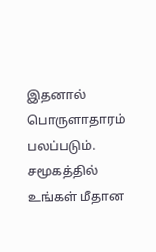இதனால் பொருளாதாரம் பலப்படும். சமூகத்தில் உங்கள் மீதான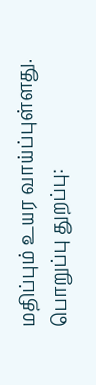மதிப்பும் உயர வாய்ப்புள்ளது.
பொறுப்பு துறப்பு: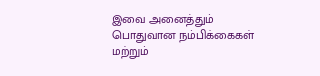இவை அனைத்தும் பொதுவான நம்பிக்கைகள் மற்றும்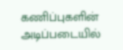கணிப்புகளின் அடிப்படையில்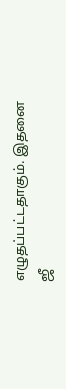எழுதப்பட்டதாகும். இதனை ஜீ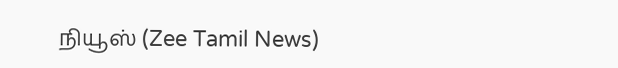நியூஸ் (Zee Tamil News)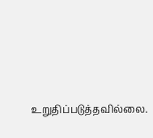உறுதிப்படுத்தவில்லை.